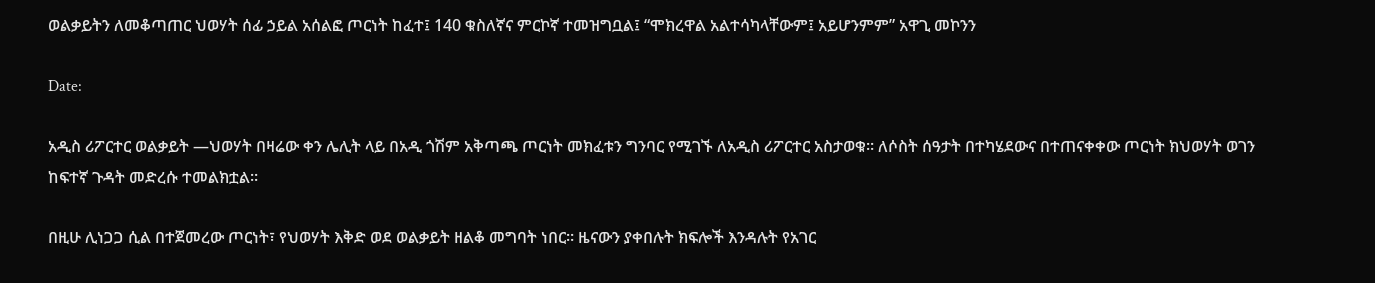ወልቃይትን ለመቆጣጠር ህወሃት ሰፊ ኃይል አሰልፎ ጦርነት ከፈተ፤ 140 ቁስለኛና ምርኮኛ ተመዝግቧል፤ “ሞክረዋል አልተሳካላቸውም፤ አይሆንምም” አዋጊ መኮንን

Date:

አዲስ ሪፖርተር ወልቃይት —ህወሃት በዛሬው ቀን ሌሊት ላይ በአዲ ጎሽም አቅጣጫ ጦርነት መክፈቱን ግንባር የሚገኙ ለአዲስ ሪፖርተር አስታወቁ። ለሶስት ሰዓታት በተካሄደውና በተጠናቀቀው ጦርነት ክህወሃት ወገን ከፍተኛ ጉዳት መድረሱ ተመልክቷል።

በዚሁ ሊነጋጋ ሲል በተጀመረው ጦርነት፣ የህወሃት እቅድ ወደ ወልቃይት ዘልቆ መግባት ነበር። ዜናውን ያቀበሉት ክፍሎች እንዳሉት የአገር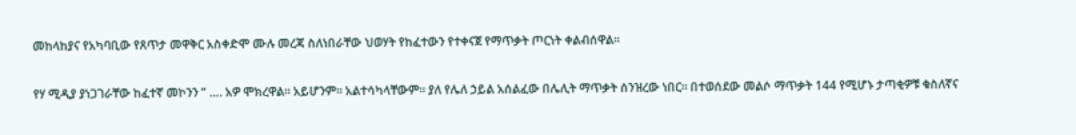መከላከያና የአካባቢው የጸጥታ መዋቅር አስቀድሞ ሙሉ መረጃ ስለነበራቸው ህወሃት የከፈተውን የተቀናጀ የማጥቃት ጦርነት ቀልብሰዋል።

የሃ ሚዲያ ያነጋገራቸው ከፈተኛ መኮንን ” …. አዎ ሞክረዋል። አይሆንም። አልተሳካላቸውም። ያለ የሌለ ኃይል አሰልፈው በሌሊት ማጥቃት ሰንዝረው ነበር። በተወሰደው መልሶ ማጥቃት 144 የሚሆኑ ታጣቂዎቹ ቁስለኛና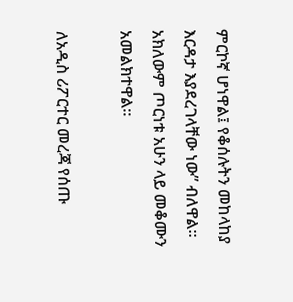ምርኮኛ ሆነዋል፤ የቆሰሉትን መከላከያ እርዳታ እያደረገላቸው ነው” ብለዋል። አክለውም ጦርነቱ አሁን ላይ መቆሙን አመልክተዋል።

ለአዲስ ሪፖርተር መረጃ የሰጡ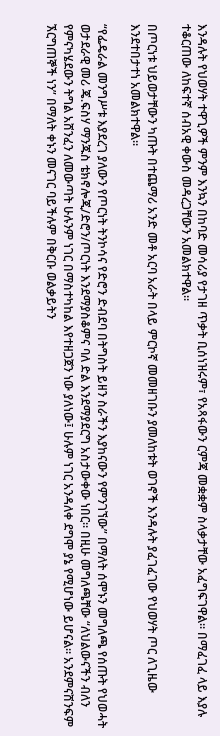እንዳሉት የህወሃት ተዋጊዎች ምንም እንኳን በከባድ መሳሪያ የታገዘ ጥቃት ቢሰነዝሩም፣ የአጻፋውን ርምጃ መቋቋም ስላቃታቸው አፈግፍገዋል። በማፈገፈ ላይ እያሉ ተቆርጠው ለከፍተኛ ሰብአዊ ቀውስ መዳረጋቸውን አመልክተዋል።

በጦርነቱ ህይወታቸውን ካጡት በተጨማሪ አንድ መቶ አርባ አራት በላይ ምርኮኛ መመዘገቡን ያመለከቱት ወገኖች እንዳሉት ያፈገፈገው የህወሃት ጦር ለጊዜው እንደተበታተነ አመልክተዋል።

“የፌዴራል መንግሥቱ እያደረገ ያለውን የጦርነት ትንኮሳና የድሮን ድብደባ በትግስት ይዘን ስራችን እያከናውን የምንገኘው” በማለት ሰሞኑን መግለጫ የሰጡት የህወሓት ወታደራዊ መሪ ጄ.ፍስሃ ማንጁስ ቴክኖሎጂ/ድሮን/ጦርነት እንደማያስቆምና ባለ ድል እንደማያደርግ አስታውቀው ነበር። በዚሁ መግለጫቸው “ለህልውናችን ብለን የምናካሄደውን ትግል አሸንፈን ለመውጣት ሁሉንም ነገር በማስተካከል እየተዘጋጀን ነው ያለነው፤ ሁሉም ነገር አንዳለቀ ደግሞ ያኔ የሚሆነው ይሆናል። አንደምናሸንፍም ኧርግጠኞች ነን” በማለት ቀኑን መናገር ባይችሉም በቅርቡ ወልቃይትን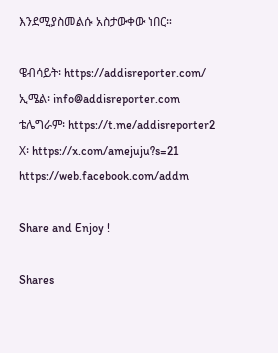እንደሚያስመልሱ አስታውቀው ነበር።

ዌብሳይት፡ https://addisreporter.com/
ኢሜል፡ info@addisreporter.com
ቴሌግራም፡ https://t.me/addisreporter2
X፡ https://x.com/amejuju?s=21
https://web.facebook.com/addm

Share and Enjoy !

Shares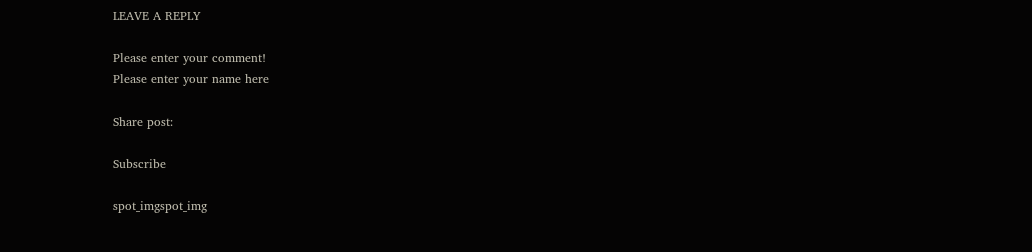LEAVE A REPLY

Please enter your comment!
Please enter your name here

Share post:

Subscribe

spot_imgspot_img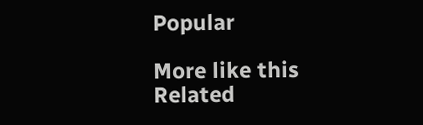Popular

More like this
Related